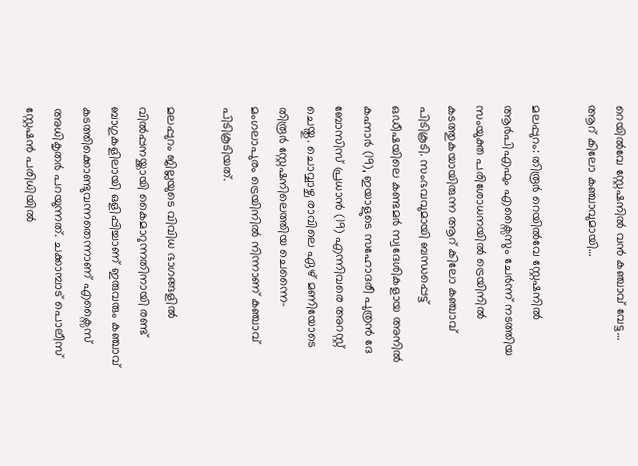റെയിൽവേ സ്റ്റേഷനിൽ വൻ കഞ്ചാവ് വേട്ട… ആറ് കിലോ കഞ്ചാവുമായി…

മലപ്പുറം: തിരൂർ റെയിൽവേ സ്റ്റേഷനിൽ ആർപിഎഫും എക്സൈസും ചേർന്ന് നടത്തിയ സംയുക്ത പരിശോധനയിൽ ട്രെയിനിൽ കടത്തുകയായിരുന്ന ആറ് കിലോ കഞ്ചാവ് പിടികൂടി. സംഭവവുമായി ബന്ധപ്പെട്ട് ഒഡീഷയിലെ കണ്ടമർ സ്വദേശികളായ അനിൽ കഹ്നാർ (19), ഇയാളുടെ സഹോദരീ പുത്രൻ ദേ ബോസിസ് പ്രധാൻ (19) എന്നിവരെ അറസ്റ്റ് ചെയ്തു. ചൊവ്വാഴ്ച രാവിലെ ഏഴ് മണിയോടെ തിരൂർ സ്റ്റേഷനിലെത്തിയ ചെന്നൈ-മംഗലാപുരം ട്രെയിനിൽ നിന്നാണ് കഞ്ചാവ് പിടികൂടിയത്.

മലപ്പുറം ജില്ലയുടെ വിവിധ ഭാഗങ്ങളിൽ വിൽപ്പനയ്ക്കായി കൈമാറുന്നതിനായി രണ്ട് ബാഗുകളിലായി ഒളിപ്പിച്ചാണ് ഇരുവരും കഞ്ചാവ് കടത്തിക്കൊണ്ടുവന്നതെന്നാണ് എക്സൈസ് അധികൃതർ പറയുന്നത്. ചക്കാമ്പാട് പൊലീസ് സ്റ്റേഷൻ പരിധിയിൽ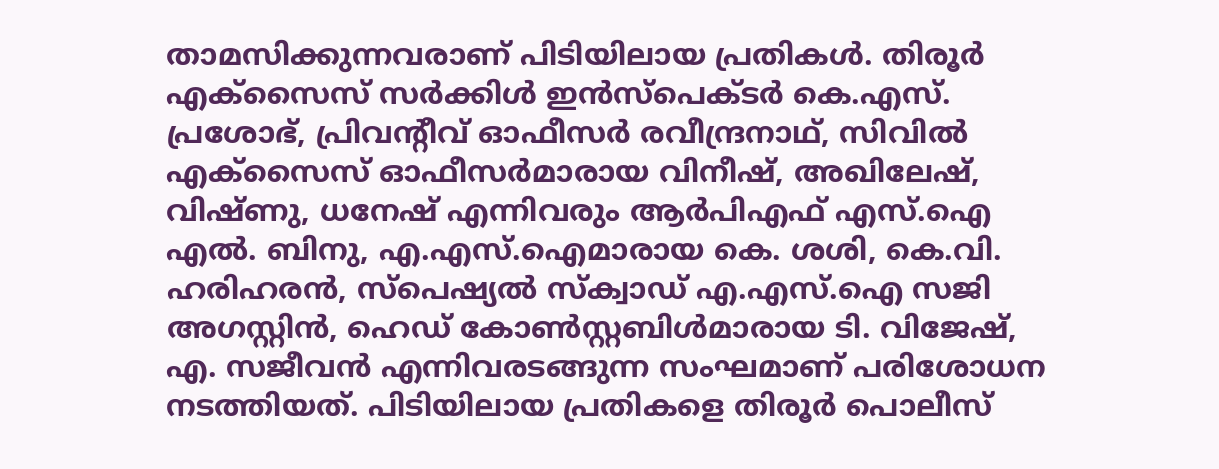താമസിക്കുന്നവരാണ് പിടിയിലായ പ്രതികൾ. തിരൂർ എക്സൈസ് സർക്കിൾ ഇൻസ്പെക്ടർ കെ.എസ്. പ്രശോഭ്, പ്രിവന്റീവ് ഓഫീസർ രവീന്ദ്രനാഥ്, സിവിൽ എക്സൈസ് ഓഫീസർമാരായ വിനീഷ്, അഖിലേഷ്, വിഷ്ണു, ധനേഷ് എന്നിവരും ആർപിഎഫ് എസ്.ഐ എൽ. ബിനു, എ.എസ്.ഐമാരായ കെ. ശശി, കെ.വി. ഹരിഹരൻ, സ്പെഷ്യൽ സ്ക്വാഡ് എ.എസ്.ഐ സജി അഗസ്റ്റിൻ, ഹെഡ് കോൺസ്റ്റബിൾമാരായ ടി. വിജേഷ്, എ. സജീവൻ എന്നിവരടങ്ങുന്ന സംഘമാണ് പരിശോധന നടത്തിയത്. പിടിയിലായ പ്രതികളെ തിരൂർ പൊലീസ്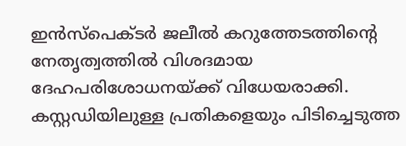ഇൻസ്പെക്ടർ ജലീൽ കറുത്തേടത്തിന്റെ നേതൃത്വത്തിൽ വിശദമായ ദേഹപരിശോധനയ്ക്ക് വിധേയരാക്കി. കസ്റ്റഡിയിലുള്ള പ്രതികളെയും പിടിച്ചെടുത്ത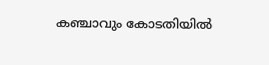കഞ്ചാവും കോടതിയിൽ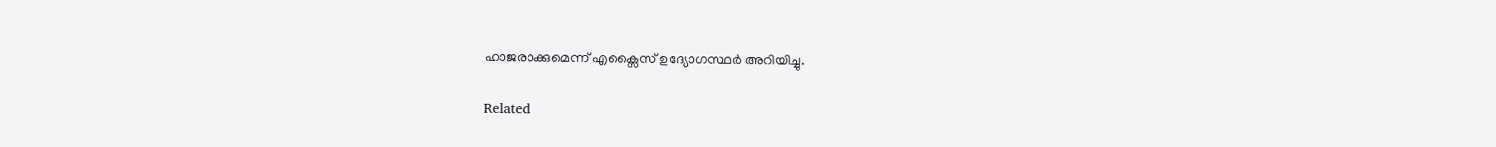ഹാജരാക്കുമെന്ന് എക്സൈസ് ഉദ്യോഗസ്ഥർ അറിയിച്ചു.

Related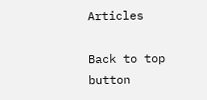Articles

Back to top button